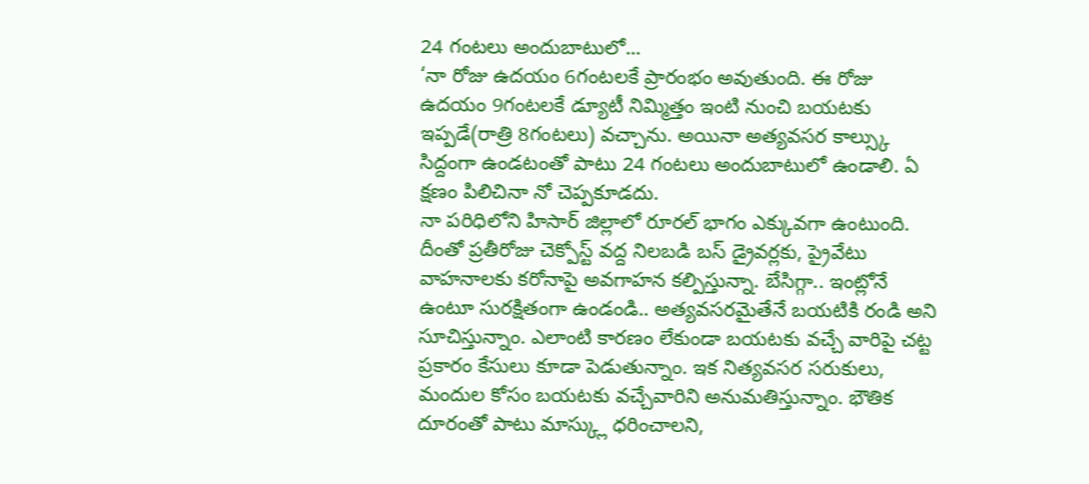24 గంటలు అందుబాటులో...
‘నా రోజు ఉదయం 6గంటలకే ప్రారంభం అవుతుంది. ఈ రోజు ఉదయం 9గంటలకే డ్యూటీ నిమ్మిత్తం ఇంటి నుంచి బయటకు ఇప్పడే(రాత్రి 8గంటలు) వచ్చాను. అయినా అత్యవసర కాల్స్కు సిద్దంగా ఉండటంతో పాటు 24 గంటలు అందుబాటులో ఉండాలి. ఏ క్షణం పిలిచినా నో చెప్పకూడదు.
నా పరిధిలోని హిసార్ జిల్లాలో రూరల్ భాగం ఎక్కువగా ఉంటుంది. దీంతో ప్రతీరోజు చెక్పోస్ట్ వద్ద నిలబడి బస్ డ్రైవర్లకు, ప్రైవేటు వాహనాలకు కరోనాపై అవగాహన కల్పిస్తున్నా. బేసిగ్గా.. ఇంట్లోనే ఉంటూ సురక్షితంగా ఉండండి.. అత్యవసరమైతేనే బయటికి రండి అని సూచిస్తున్నాం. ఎలాంటి కారణం లేకుండా బయటకు వచ్చే వారిపై చట్ట ప్రకారం కేసులు కూడా పెడుతున్నాం. ఇక నిత్యవసర సరుకులు, మందుల కోసం బయటకు వచ్చేవారిని అనుమతిస్తున్నాం. భౌతిక దూరంతో పాటు మాస్క్లు ధరించాలని,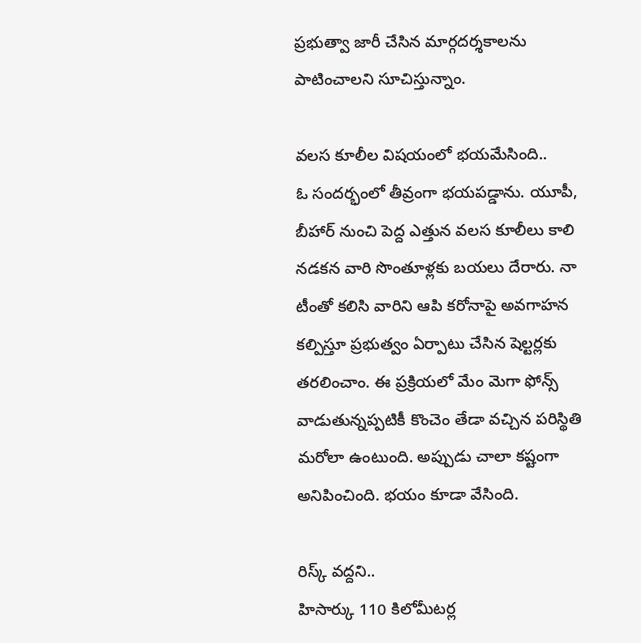ప్రభుత్వా జారీ చేసిన మార్గదర్శకాలను పాటించాలని సూచిస్తున్నాం.

వలస కూలీల విషయంలో భయమేసింది..
ఓ సందర్భంలో తీవ్రంగా భయపడ్డాను. యూపీ, బీహార్ నుంచి పెద్ద ఎత్తున వలస కూలీలు కాలి నడకన వారి సొంతూళ్లకు బయలు దేరారు. నా టీంతో కలిసి వారిని ఆపి కరోనాపై అవగాహన కల్పిస్తూ ప్రభుత్వం ఏర్పాటు చేసిన షెల్టర్లకు తరలించాం. ఈ ప్రక్రియలో మేం మెగా ఫోన్స్ వాడుతున్నప్పటికీ కొంచెం తేడా వచ్చిన పరిస్థితి మరోలా ఉంటుంది. అప్పుడు చాలా కష్టంగా అనిపించింది. భయం కూడా వేసింది.

రిస్క్ వద్దని..
హిసార్కు 110 కిలోమీటర్ల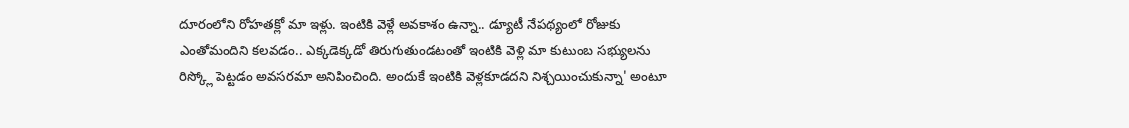దూరంలోని రోహతక్లో మా ఇళ్లు. ఇంటికి వెళ్లే అవకాశం ఉన్నా.. డ్యూటీ నేపథ్యంలో రోజుకు ఎంతోమందిని కలవడం.. ఎక్కడెక్కడో తిరుగుతుండటంతో ఇంటికి వెళ్లి మా కుటుంబ సభ్యులను రిస్క్లో పెట్టడం అవసరమా అనిపించింది. అందుకే ఇంటికి వెళ్లకూడదని నిశ్చయించుకున్నా' అంటూ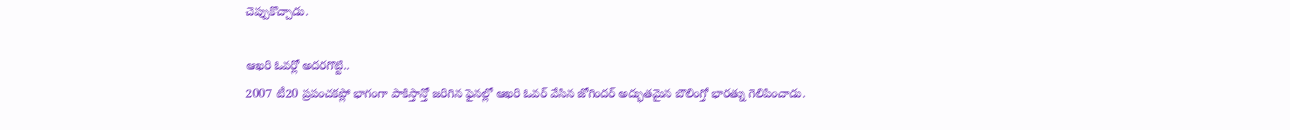చెప్పుకొచ్చాడు.

ఆఖరి ఓవర్లో అదరగొట్టి..
2007 టీ20 ప్రపంచకప్లో భాగంగా పాకిస్తాన్తో జరిగిన ఫైనల్లో ఆఖరి ఓవర్ వేసిన జోగిందర్ అద్భుతమైన బౌలింగ్తో భారత్ను గెలిపించాడు.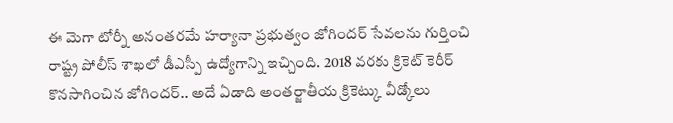ఈ మెగా టోర్నీ అనంతరమే హర్యానా ప్రభుత్వం జోగిందర్ సేవలను గుర్తించి రాష్ట్ర పోలీస్ శాఖలో డీఎస్పీ ఉద్యోగాన్ని ఇచ్చింది. 2018 వరకు క్రికెట్ కెరీర్ కొనసాగించిన జోగిందర్.. అదే ఏడాది అంతర్జాతీయ క్రికెట్కు వీడ్కోలు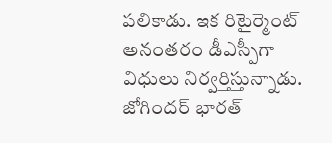పలికాడు. ఇక రిటైర్మెంట్ అనంతరం డీఎస్పీగా విధులు నిర్వర్తిస్తున్నాడు. జోగిందర్ భారత్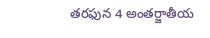తరఫున 4 అంతర్జాతీయ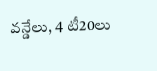వన్డేలు, 4 టీ20లు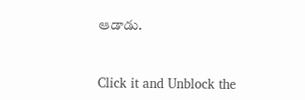ఆడాడు.


Click it and Unblock the